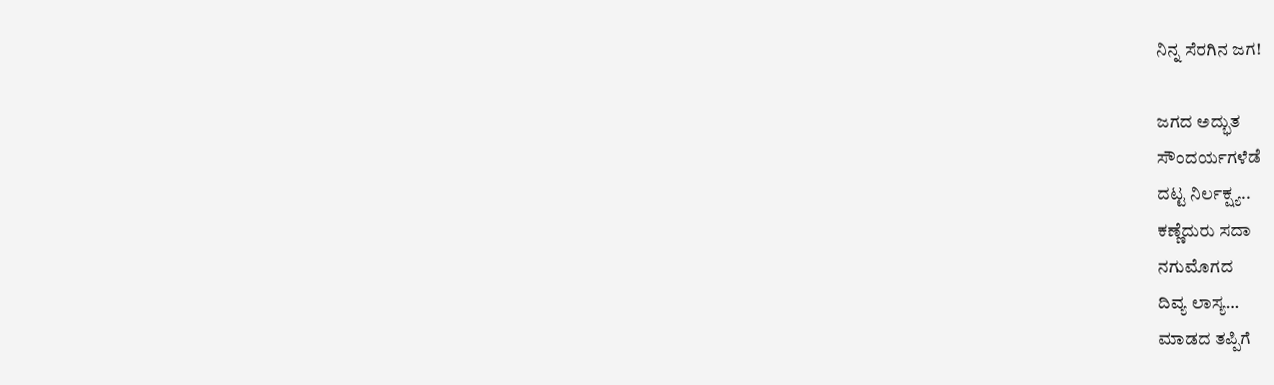ನಿನ್ನ ಸೆರಗಿನ ಜಗ!

ಜಗದ ಅದ್ಭುತ
ಸೌಂದರ್ಯಗಳೆಡೆ
ದಟ್ಟ ನಿರ್ಲಕ್ಷ್ಯ..
ಕಣ್ಣೆದುರು ಸದಾ
ನಗುಮೊಗದ
ದಿವ್ಯ ಲಾಸ್ಯ…
ಮಾಡದ ತಪ್ಪಿಗೆ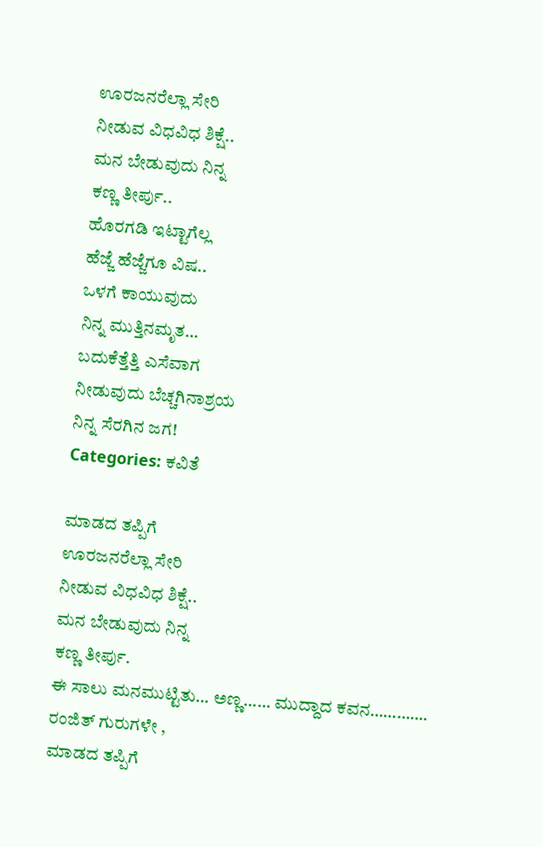ಊರಜನರೆಲ್ಲಾ ಸೇರಿ
ನೀಡುವ ವಿಧವಿಧ ಶಿಕ್ಷೆ..
ಮನ ಬೇಡುವುದು ನಿನ್ನ
ಕಣ್ಣ ತೀರ್ಪು..
ಹೊರಗಡಿ ಇಟ್ಟಾಗೆಲ್ಲ
ಹೆಜ್ಜೆ ಹೆಜ್ಜೆಗೂ ವಿಷ..
ಒಳಗೆ ಕಾಯುವುದು
ನಿನ್ನ ಮುತ್ತಿನಮೃತ…
ಬದುಕೆತ್ತೆತ್ತಿ ಎಸೆವಾಗ
ನೀಡುವುದು ಬೆಚ್ಚಗಿನಾಶ್ರಯ
ನಿನ್ನ ಸೆರಗಿನ ಜಗ!
Categories: ಕವಿತೆ

ಮಾಡದ ತಪ್ಪಿಗೆ
ಊರಜನರೆಲ್ಲಾ ಸೇರಿ
ನೀಡುವ ವಿಧವಿಧ ಶಿಕ್ಷೆ..
ಮನ ಬೇಡುವುದು ನಿನ್ನ
ಕಣ್ಣ ತೀರ್ಪು.
ಈ ಸಾಲು ಮನಮುಟ್ಟಿತು… ಅಣ್ಣ…… ಮುದ್ದಾದ ಕವನ………….
ರಂಜಿತ್ ಗುರುಗಳೇ ,
ಮಾಡದ ತಪ್ಪಿಗೆ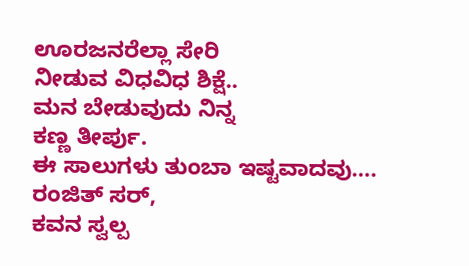ಊರಜನರೆಲ್ಲಾ ಸೇರಿ
ನೀಡುವ ವಿಧವಿಧ ಶಿಕ್ಷೆ..
ಮನ ಬೇಡುವುದು ನಿನ್ನ
ಕಣ್ಣ ತೀರ್ಪು.
ಈ ಸಾಲುಗಳು ತುಂಬಾ ಇಷ್ಟವಾದವು….
ರಂಜಿತ್ ಸರ್,
ಕವನ ಸ್ವಲ್ಪ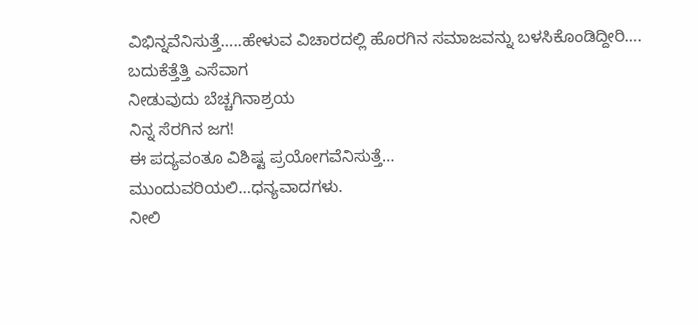ವಿಭಿನ್ನವೆನಿಸುತ್ತೆ…..ಹೇಳುವ ವಿಚಾರದಲ್ಲಿ ಹೊರಗಿನ ಸಮಾಜವನ್ನು ಬಳಸಿಕೊಂಡಿದ್ದೀರಿ….
ಬದುಕೆತ್ತೆತ್ತಿ ಎಸೆವಾಗ
ನೀಡುವುದು ಬೆಚ್ಚಗಿನಾಶ್ರಯ
ನಿನ್ನ ಸೆರಗಿನ ಜಗ!
ಈ ಪದ್ಯವಂತೂ ವಿಶಿಷ್ಟ ಪ್ರಯೋಗವೆನಿಸುತ್ತೆ…
ಮುಂದುವರಿಯಲಿ…ಧನ್ಯವಾದಗಳು.
ನೀಲಿ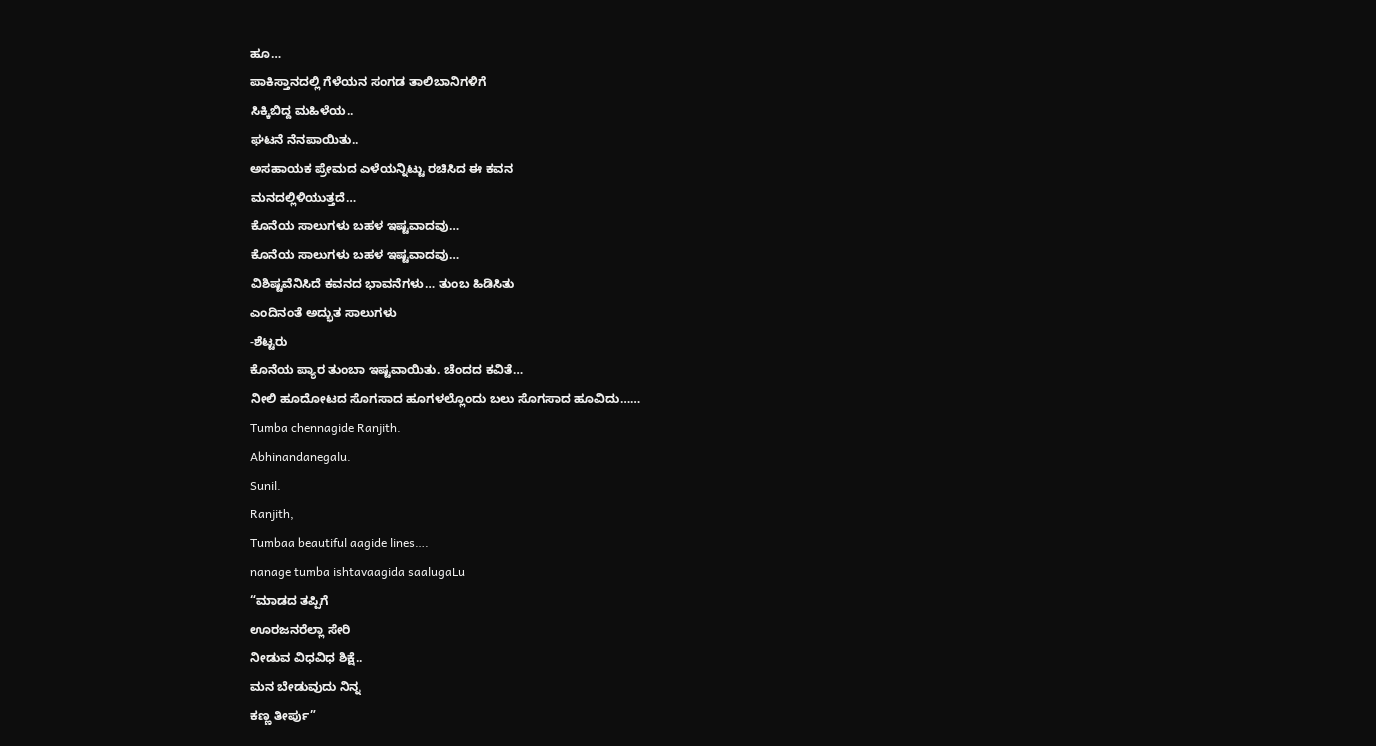ಹೂ…
ಪಾಕಿಸ್ತಾನದಲ್ಲಿ ಗೆಳೆಯನ ಸಂಗಡ ತಾಲಿಬಾನಿಗಳಿಗೆ
ಸಿಕ್ಕಿಬಿದ್ದ ಮಹಿಳೆಯ..
ಘಟನೆ ನೆನಪಾಯಿತು..
ಅಸಹಾಯಕ ಪ್ರೇಮದ ಎಳೆಯನ್ನಿಟ್ಟು ರಚಿಸಿದ ಈ ಕವನ
ಮನದಲ್ಲಿಳಿಯುತ್ತದೆ…
ಕೊನೆಯ ಸಾಲುಗಳು ಬಹಳ ಇಷ್ಟವಾದವು…
ಕೊನೆಯ ಸಾಲುಗಳು ಬಹಳ ಇಷ್ಟವಾದವು…
ವಿಶಿಷ್ಟವೆನಿಸಿದೆ ಕವನದ ಭಾವನೆಗಳು… ತುಂಬ ಹಿಡಿಸಿತು
ಎಂದಿನಂತೆ ಅದ್ಭುತ ಸಾಲುಗಳು
-ಶೆಟ್ಟರು
ಕೊನೆಯ ಪ್ಯಾರ ತುಂಬಾ ಇಷ್ಟವಾಯಿತು. ಚೆಂದದ ಕವಿತೆ…
ನೀಲಿ ಹೂದೋಟದ ಸೊಗಸಾದ ಹೂಗಳಲ್ಲೊಂದು ಬಲು ಸೊಗಸಾದ ಹೂವಿದು……
Tumba chennagide Ranjith.
Abhinandanegalu.
Sunil.
Ranjith,
Tumbaa beautiful aagide lines….
nanage tumba ishtavaagida saalugaLu
“ಮಾಡದ ತಪ್ಪಿಗೆ
ಊರಜನರೆಲ್ಲಾ ಸೇರಿ
ನೀಡುವ ವಿಧವಿಧ ಶಿಕ್ಷೆ..
ಮನ ಬೇಡುವುದು ನಿನ್ನ
ಕಣ್ಣ ತೀರ್ಪು”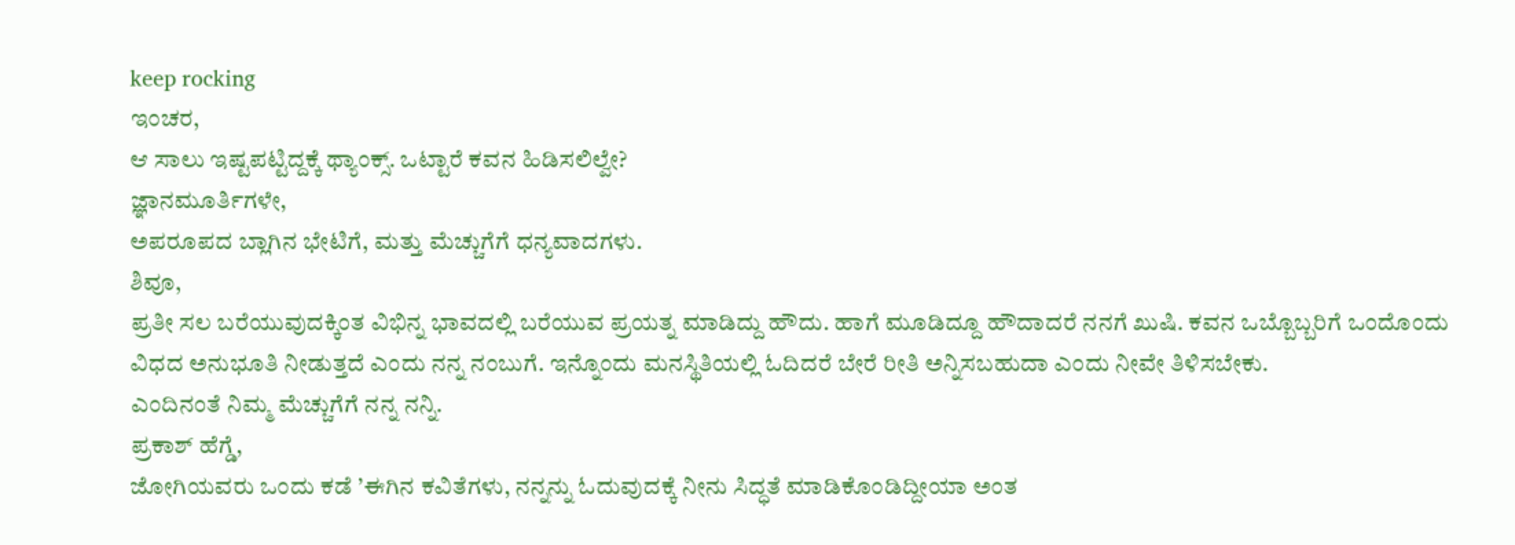keep rocking
ಇಂಚರ,
ಆ ಸಾಲು ಇಷ್ಟಪಟ್ಟಿದ್ದಕ್ಕೆ ಥ್ಯಾಂಕ್ಸ್. ಒಟ್ಟಾರೆ ಕವನ ಹಿಡಿಸಲಿಲ್ವೇ?
ಜ್ಞಾನಮೂರ್ತಿಗಳೇ,
ಅಪರೂಪದ ಬ್ಲಾಗಿನ ಭೇಟಿಗೆ, ಮತ್ತು ಮೆಚ್ಚುಗೆಗೆ ಧನ್ಯವಾದಗಳು.
ಶಿವೂ,
ಪ್ರತೀ ಸಲ ಬರೆಯುವುದಕ್ಕಿಂತ ವಿಭಿನ್ನ ಭಾವದಲ್ಲಿ ಬರೆಯುವ ಪ್ರಯತ್ನ ಮಾಡಿದ್ದು ಹೌದು. ಹಾಗೆ ಮೂಡಿದ್ದೂ ಹೌದಾದರೆ ನನಗೆ ಖುಷಿ. ಕವನ ಒಬ್ಬೊಬ್ಬರಿಗೆ ಒಂದೊಂದು ವಿಧದ ಅನುಭೂತಿ ನೀಡುತ್ತದೆ ಎಂದು ನನ್ನ ನಂಬುಗೆ. ಇನ್ನೊಂದು ಮನಸ್ಥಿತಿಯಲ್ಲಿ ಓದಿದರೆ ಬೇರೆ ರೀತಿ ಅನ್ನಿಸಬಹುದಾ ಎಂದು ನೀವೇ ತಿಳಿಸಬೇಕು.
ಎಂದಿನಂತೆ ನಿಮ್ಮ ಮೆಚ್ಚುಗೆಗೆ ನನ್ನ ನನ್ನಿ.
ಪ್ರಕಾಶ್ ಹೆಗ್ಡೆ,
ಜೋಗಿಯವರು ಒಂದು ಕಡೆ ’ಈಗಿನ ಕವಿತೆಗಳು, ನನ್ನನ್ನು ಓದುವುದಕ್ಕೆ ನೀನು ಸಿದ್ಧತೆ ಮಾಡಿಕೊಂಡಿದ್ದೀಯಾ ಅಂತ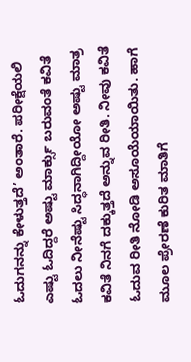ಓದುಗನನ್ನು ಕೇಳುತ್ತದೆ’ ಅಂತಾರೆ. ಪರೀಕ್ಷೆಯಲಿ ಎಷ್ಟು ಓದಿದ್ದರೆ ಅಷ್ಟು ಮಾರ್ಕ್ಸು ಬರುವಂತೆ ಕವಿತೆ ಓದಲು ನೀನೆಷ್ಟು ಸಿದ್ಧನಾಗಿದ್ದೀಯೋ ಅಷ್ಟು ಮಾತ್ರ ಕವಿತೆ ನಿನಗೆ ದಕ್ಕುತ್ತದೆ ಅನ್ನುವ ರೀತಿ. ನೀವು ಕವಿತೆ ಓದುವ ರೀತಿ ನೋಡಿ ಅಸೂಯೆಯಾಯಿತು. ಹಾಗೆ ಮೂಲ ಪ್ರೇರಣೆ ಕುರಿತ ಮಾತಿಗೆ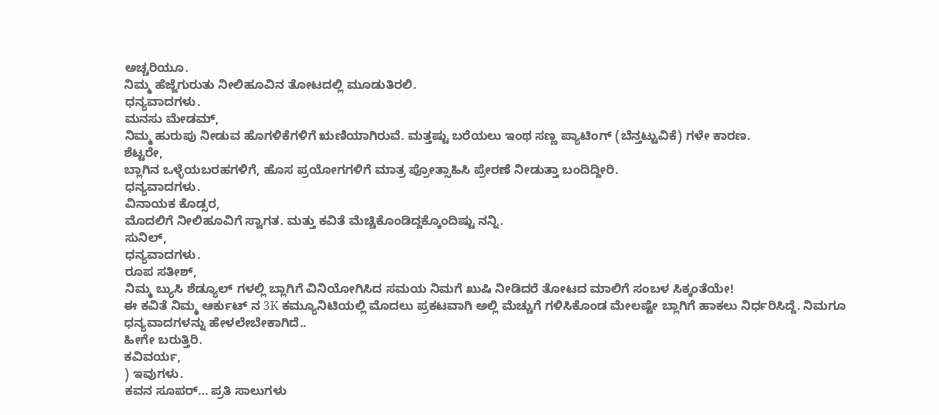ಅಚ್ಚರಿಯೂ.
ನಿಮ್ಮ ಹೆಜ್ಜೆಗುರುತು ನೀಲಿಹೂವಿನ ತೋಟದಲ್ಲಿ ಮೂಡುತಿರಲಿ.
ಧನ್ಯವಾದಗಳು.
ಮನಸು ಮೇಡಮ್,
ನಿಮ್ಮ ಹುರುಪು ನೀಡುವ ಹೊಗಳಿಕೆಗಳಿಗೆ ಋಣಿಯಾಗಿರುವೆ. ಮತ್ತಷ್ಟು ಬರೆಯಲು ಇಂಥ ಸಣ್ಣ ಪ್ಯಾಟಿಂಗ್ (ಬೆನ್ತಟ್ಟುವಿಕೆ) ಗಳೇ ಕಾರಣ.
ಶೆಟ್ಟರೇ,
ಬ್ಲಾಗಿನ ಒಳ್ಳೆಯಬರಹಗಳಿಗೆ, ಹೊಸ ಪ್ರಯೋಗಗಳಿಗೆ ಮಾತ್ರ ಪ್ರೋತ್ಸಾಹಿಸಿ ಪ್ರೇರಣೆ ನೀಡುತ್ತಾ ಬಂದಿದ್ದೀರಿ.
ಧನ್ಯವಾದಗಳು.
ವಿನಾಯಕ ಕೊಡ್ಸರ,
ಮೊದಲಿಗೆ ನೀಲಿಹೂವಿಗೆ ಸ್ವಾಗತ. ಮತ್ತು ಕವಿತೆ ಮೆಚ್ಚಿಕೊಂಡಿದ್ದಕ್ಕೊಂದಿಷ್ಟು ನನ್ನಿ.
ಸುನಿಲ್,
ಧನ್ಯವಾದಗಳು.
ರೂಪ ಸತೀಶ್,
ನಿಮ್ಮ ಬ್ಯುಸಿ ಶೆಡ್ಯೂಲ್ ಗಳಲ್ಲಿ ಬ್ಲಾಗಿಗೆ ವಿನಿಯೋಗಿಸಿದ ಸಮಯ ನಿಮಗೆ ಖುಷಿ ನೀಡಿದರೆ ತೋಟದ ಮಾಲಿಗೆ ಸಂಬಳ ಸಿಕ್ಕಂತೆಯೇ!
ಈ ಕವಿತೆ ನಿಮ್ಮ ಆರ್ಕುಟ್ ನ 3K ಕಮ್ಯೂನಿಟಿಯಲ್ಲಿ ಮೊದಲು ಪ್ರಕಟವಾಗಿ ಅಲ್ಲಿ ಮೆಚ್ಚುಗೆ ಗಳಿಸಿಕೊಂಡ ಮೇಲಷ್ಟೇ ಬ್ಲಾಗಿಗೆ ಹಾಕಲು ನಿರ್ಧರಿಸಿದ್ದೆ. ನಿಮಗೂ ಧನ್ಯವಾದಗಳನ್ನು ಹೇಳಲೇಬೇಕಾಗಿದೆ..
ಹೀಗೇ ಬರುತ್ತಿರಿ.
ಕವಿವರ್ಯ,
) ಇವುಗಳು.
ಕವನ ಸೂಪರ್… ಪ್ರತಿ ಸಾಲುಗಳು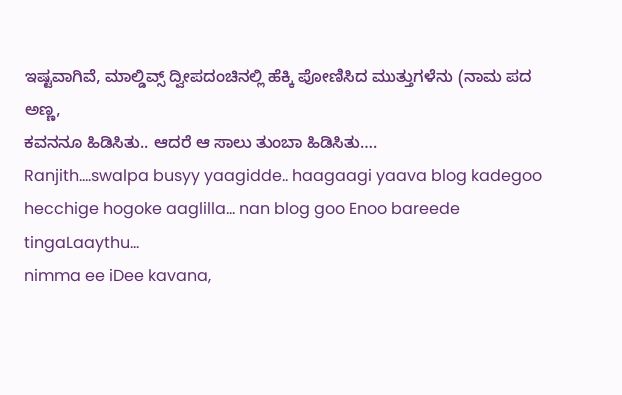ಇಷ್ಟವಾಗಿವೆ, ಮಾಲ್ಡಿವ್ಸ್ ದ್ವೀಪದಂಚಿನಲ್ಲಿ ಹೆಕ್ಕಿ ಪೋಣಿಸಿದ ಮುತ್ತುಗಳೆನು (ನಾಮ ಪದ
ಅಣ್ಣ,
ಕವನನೂ ಹಿಡಿಸಿತು.. ಆದರೆ ಆ ಸಾಲು ತುಂಬಾ ಹಿಡಿಸಿತು….
Ranjith….swalpa busyy yaagidde.. haagaagi yaava blog kadegoo hecchige hogoke aaglilla… nan blog goo Enoo bareede tingaLaaythu…
nimma ee iDee kavana,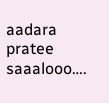aadara pratee saaalooo….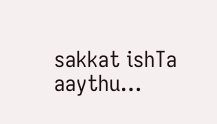sakkat ishTa aaythu…